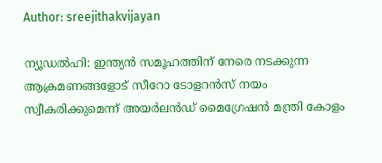Author: sreejithakvijayan

ന്യൂഡൽഹി: ഇന്ത്യൻ സമൂഹത്തിന് നേരെ നടക്കുന്ന ആക്രമണങ്ങളോട് സീറോ ടോളറൻസ് നയം സ്വീകരിക്കുമെന്ന് അയർലൻഡ് മൈഗ്രേഷൻ മന്ത്രി കോളം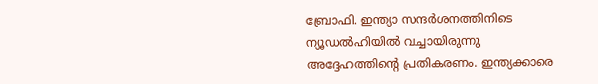ബ്രോഫി. ഇന്ത്യാ സന്ദർശനത്തിനിടെ ന്യൂഡൽഹിയിൽ വച്ചായിരുന്നു അദ്ദേഹത്തിന്റെ പ്രതികരണം. ഇന്ത്യക്കാരെ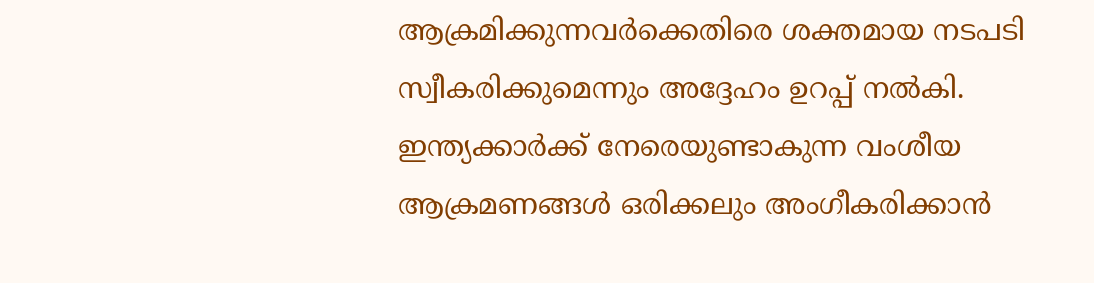ആക്രമിക്കുന്നവർക്കെതിരെ ശക്തമായ നടപടി സ്വീകരിക്കുമെന്നും അദ്ദേഹം ഉറപ്പ് നൽകി. ഇന്ത്യക്കാർക്ക് നേരെയുണ്ടാകുന്ന വംശീയ ആക്രമണങ്ങൾ ഒരിക്കലും അംഗീകരിക്കാൻ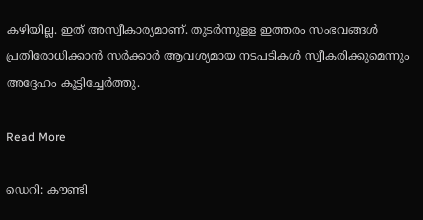കഴിയില്ല. ഇത് അസ്വീകാര്യമാണ്. തുടർന്നുളള ഇത്തരം സംഭവങ്ങൾ പ്രതിരോധിക്കാൻ സർക്കാർ ആവശ്യമായ നടപടികൾ സ്വീകരിക്കുമെന്നും അദ്ദേഹം കൂട്ടിച്ചേർത്തു.

Read More

ഡെറി: കൗണ്ടി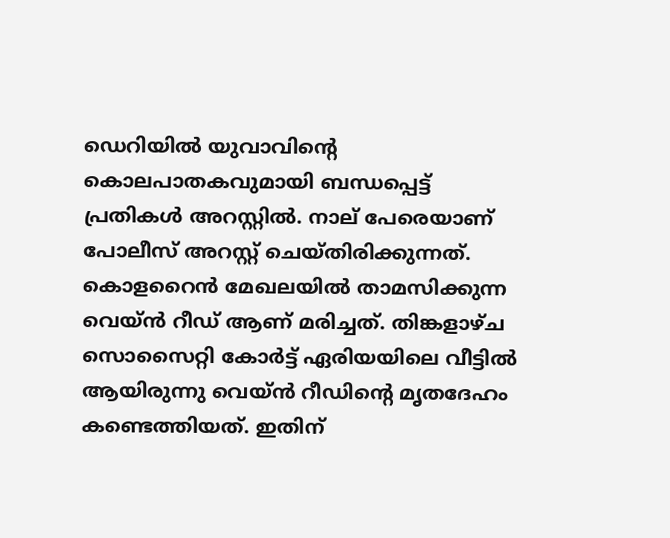ഡെറിയിൽ യുവാവിന്റെ കൊലപാതകവുമായി ബന്ധപ്പെട്ട് പ്രതികൾ അറസ്റ്റിൽ. നാല് പേരെയാണ് പോലീസ് അറസ്റ്റ് ചെയ്തിരിക്കുന്നത്. കൊളറൈൻ മേഖലയിൽ താമസിക്കുന്ന വെയ്ൻ റീഡ് ആണ് മരിച്ചത്. തിങ്കളാഴ്ച സൊസൈറ്റി കോർട്ട് ഏരിയയിലെ വീട്ടിൽ ആയിരുന്നു വെയ്ൻ റീഡിന്റെ മൃതദേഹം കണ്ടെത്തിയത്. ഇതിന്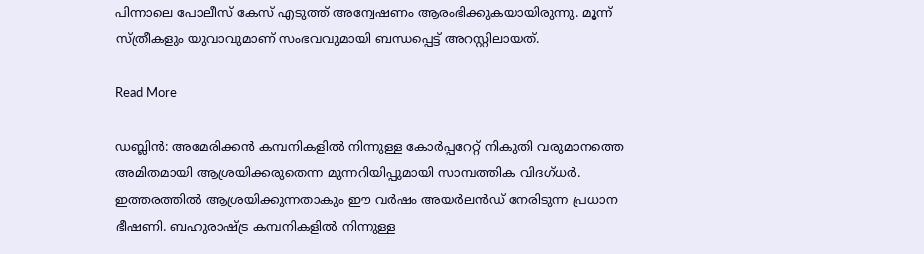പിന്നാലെ പോലീസ് കേസ് എടുത്ത് അന്വേഷണം ആരംഭിക്കുകയായിരുന്നു. മൂന്ന് സ്ത്രീകളും യുവാവുമാണ് സംഭവവുമായി ബന്ധപ്പെട്ട് അറസ്റ്റിലായത്.

Read More

ഡബ്ലിൻ: അമേരിക്കൻ കമ്പനികളിൽ നിന്നുള്ള കോർപ്പറേറ്റ് നികുതി വരുമാനത്തെ അമിതമായി ആശ്രയിക്കരുതെന്ന മുന്നറിയിപ്പുമായി സാമ്പത്തിക വിദഗ്ധർ. ഇത്തരത്തിൽ ആശ്രയിക്കുന്നതാകും ഈ വർഷം അയർലൻഡ് നേരിടുന്ന പ്രധാന ഭീഷണി. ബഹുരാഷ്ട്ര കമ്പനികളിൽ നിന്നുള്ള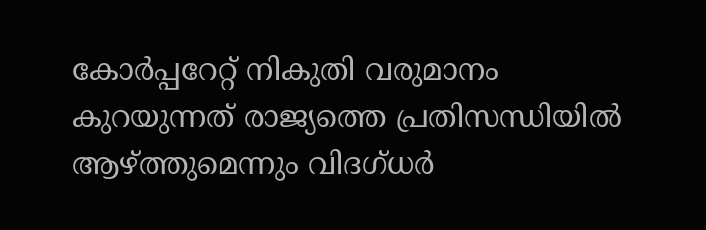കോർപ്പറേറ്റ് നികുതി വരുമാനം കുറയുന്നത് രാജ്യത്തെ പ്രതിസന്ധിയിൽ ആഴ്ത്തുമെന്നും വിദഗ്ധർ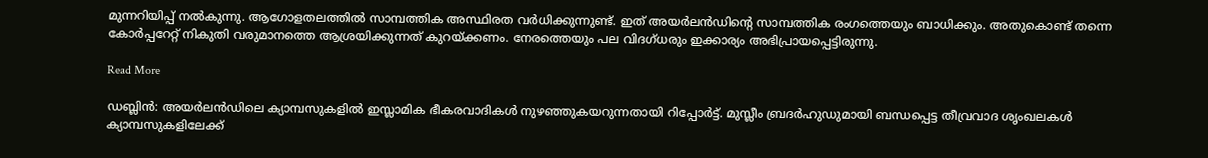മുന്നറിയിപ്പ് നൽകുന്നു. ആഗോളതലത്തിൽ സാമ്പത്തിക അസ്ഥിരത വർധിക്കുന്നുണ്ട്. ഇത് അയർലൻഡിന്റെ സാമ്പത്തിക രംഗത്തെയും ബാധിക്കും. അതുകൊണ്ട് തന്നെ കോർപ്പറേറ്റ് നികുതി വരുമാനത്തെ ആശ്രയിക്കുന്നത് കുറയ്ക്കണം. നേരത്തെയും പല വിദഗ്ധരും ഇക്കാര്യം അഭിപ്രായപ്പെട്ടിരുന്നു.

Read More

ഡബ്ലിൻ: അയർലൻഡിലെ ക്യാമ്പസുകളിൽ ഇസ്ലാമിക ഭീകരവാദികൾ നുഴഞ്ഞുകയറുന്നതായി റിപ്പോർട്ട്. മുസ്ലീം ബ്രദർഹുഡുമായി ബന്ധപ്പെട്ട തീവ്രവാദ ശൃംഖലകൾ ക്യാമ്പസുകളിലേക്ക്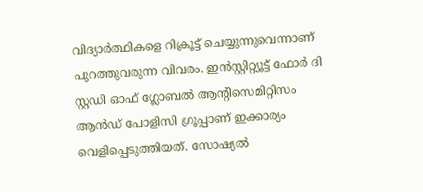വിദ്യാർത്ഥികളെ റിക്രൂട്ട് ചെയ്യുന്നുവെന്നാണ് പുറത്തുവരുന്ന വിവരം. ഇൻസ്റ്റിറ്റ്യൂട്ട് ഫോർ ദി സ്റ്റഡി ഓഫ് ഗ്ലോബൽ ആന്റിസെമിറ്റിസം ആൻഡ് പോളിസി ഗ്രൂപ്പാണ് ഇക്കാര്യം വെളിപ്പെടുത്തിയത്. സോഷ്യൽ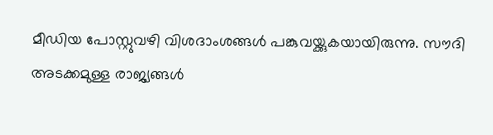മീഡിയ പോസ്റ്റുവഴി വിശദാംശങ്ങൾ പങ്കുവയ്ക്കുകയായിരുന്നു. സൗദി അടക്കമുള്ള രാജ്യങ്ങൾ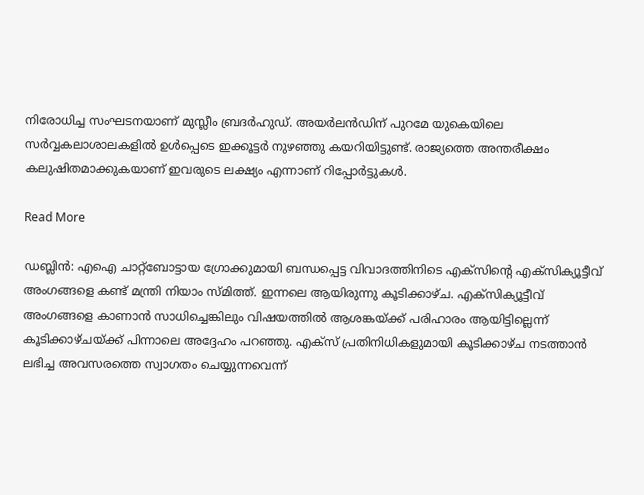നിരോധിച്ച സംഘടനയാണ് മുസ്ലീം ബ്രദർഹുഡ്. അയർലൻഡിന് പുറമേ യുകെയിലെ സർവ്വകലാശാലകളിൽ ഉൾപ്പെടെ ഇക്കൂട്ടർ നുഴഞ്ഞു കയറിയിട്ടുണ്ട്. രാജ്യത്തെ അന്തരീക്ഷം കലുഷിതമാക്കുകയാണ് ഇവരുടെ ലക്ഷ്യം എന്നാണ് റിപ്പോർട്ടുകൾ.

Read More

ഡബ്ലിൻ: എഐ ചാറ്റ്‌ബോട്ടായ ഗ്രോക്കുമായി ബന്ധപ്പെട്ട വിവാദത്തിനിടെ എക്‌സിന്റെ എക്‌സിക്യൂട്ടീവ് അംഗങ്ങളെ കണ്ട് മന്ത്രി നിയാം സ്മിത്ത്. ഇന്നലെ ആയിരുന്നു കൂടിക്കാഴ്ച. എക്‌സിക്യൂട്ടീവ് അംഗങ്ങളെ കാണാൻ സാധിച്ചെങ്കിലും വിഷയത്തിൽ ആശങ്കയ്ക്ക് പരിഹാരം ആയിട്ടില്ലെന്ന് കൂടിക്കാഴ്ചയ്ക്ക് പിന്നാലെ അദ്ദേഹം പറഞ്ഞു. എക്‌സ് പ്രതിനിധികളുമായി കൂടിക്കാഴ്ച നടത്താൻ ലഭിച്ച അവസരത്തെ സ്വാഗതം ചെയ്യുന്നവെന്ന്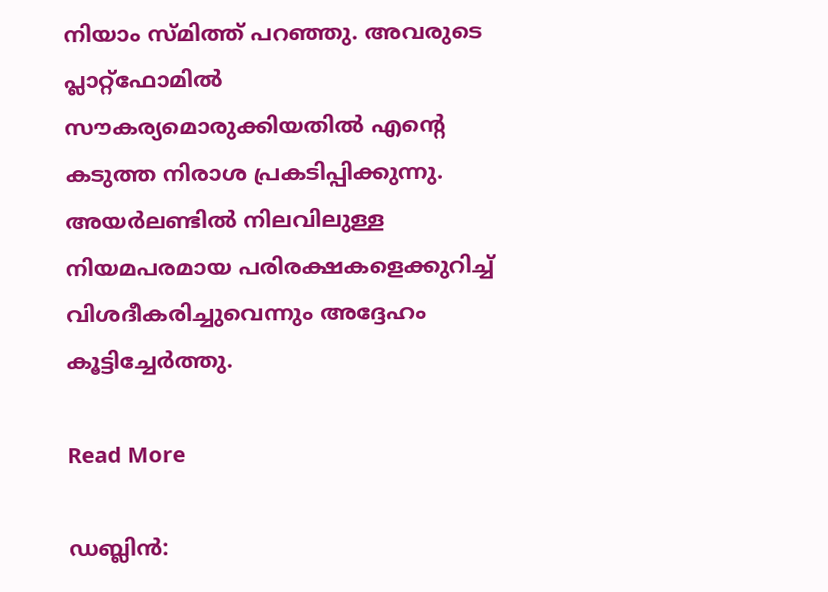നിയാം സ്മിത്ത് പറഞ്ഞു. അവരുടെ പ്ലാറ്റ്ഫോമിൽ സൗകര്യമൊരുക്കിയതിൽ എന്റെ കടുത്ത നിരാശ പ്രകടിപ്പിക്കുന്നു. അയർലണ്ടിൽ നിലവിലുള്ള നിയമപരമായ പരിരക്ഷകളെക്കുറിച്ച് വിശദീകരിച്ചുവെന്നും അദ്ദേഹം കൂട്ടിച്ചേർത്തു.

Read More

ഡബ്ലിൻ: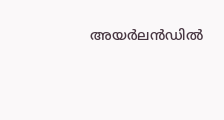അയർലൻഡിൽ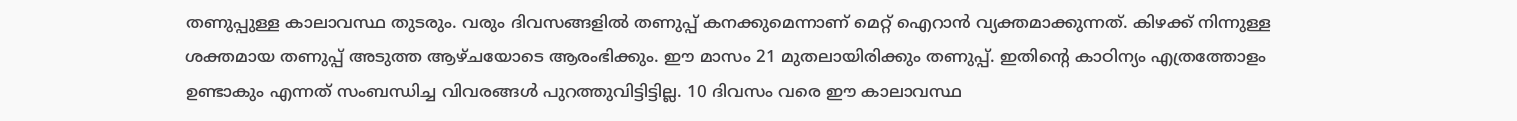തണുപ്പുള്ള കാലാവസ്ഥ തുടരും. വരും ദിവസങ്ങളിൽ തണുപ്പ് കനക്കുമെന്നാണ് മെറ്റ് ഐറാൻ വ്യക്തമാക്കുന്നത്. കിഴക്ക് നിന്നുള്ള ശക്തമായ തണുപ്പ് അടുത്ത ആഴ്ചയോടെ ആരംഭിക്കും. ഈ മാസം 21 മുതലായിരിക്കും തണുപ്പ്. ഇതിന്റെ കാഠിന്യം എത്രത്തോളം ഉണ്ടാകും എന്നത് സംബന്ധിച്ച വിവരങ്ങൾ പുറത്തുവിട്ടിട്ടില്ല. 10 ദിവസം വരെ ഈ കാലാവസ്ഥ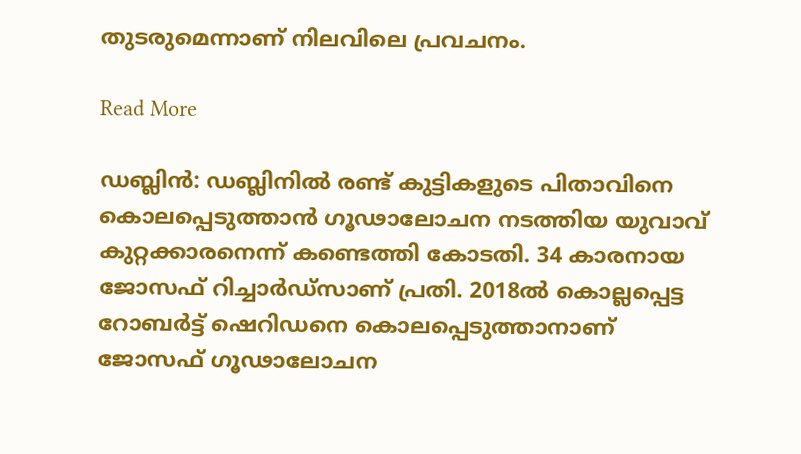തുടരുമെന്നാണ് നിലവിലെ പ്രവചനം.

Read More

ഡബ്ലിൻ: ഡബ്ലിനിൽ രണ്ട് കുട്ടികളുടെ പിതാവിനെ കൊലപ്പെടുത്താൻ ഗൂഢാലോചന നടത്തിയ യുവാവ് കുറ്റക്കാരനെന്ന് കണ്ടെത്തി കോടതി. 34 കാരനായ ജോസഫ് റിച്ചാർഡ്‌സാണ് പ്രതി. 2018ൽ കൊല്ലപ്പെട്ട റോബർട്ട് ഷെറിഡനെ കൊലപ്പെടുത്താനാണ് ജോസഫ് ഗൂഢാലോചന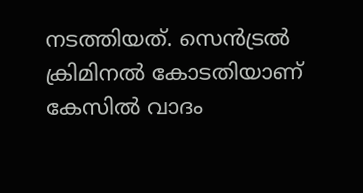നടത്തിയത്. സെൻട്രൽ ക്രിമിനൽ കോടതിയാണ് കേസിൽ വാദം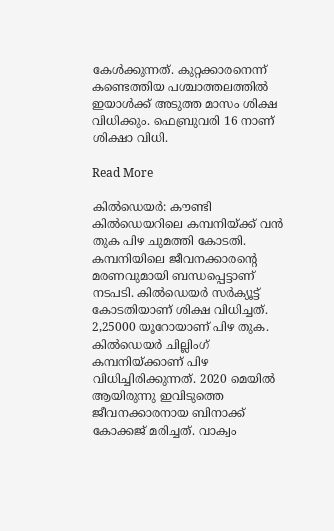കേൾക്കുന്നത്. കുറ്റക്കാരനെന്ന് കണ്ടെത്തിയ പശ്ചാത്തലത്തിൽ ഇയാൾക്ക് അടുത്ത മാസം ശിക്ഷ വിധിക്കും. ഫെബ്രുവരി 16 നാണ് ശിക്ഷാ വിധി.

Read More

കിൽഡെയർ: കൗണ്ടി കിൽഡെയറിലെ കമ്പനിയ്ക്ക് വൻ തുക പിഴ ചുമത്തി കോടതി. കമ്പനിയിലെ ജീവനക്കാരന്റെ മരണവുമായി ബന്ധപ്പെട്ടാണ് നടപടി. കിൽഡെയർ സർക്യൂട്ട് കോടതിയാണ് ശിക്ഷ വിധിച്ചത്. 2,25000 യൂറോയാണ് പിഴ തുക. കിൽഡെയർ ചില്ലിംഗ് കമ്പനിയ്ക്കാണ് പിഴ വിധിച്ചിരിക്കുന്നത്. 2020 മെയിൽ ആയിരുന്നു ഇവിടുത്തെ ജീവനക്കാരനായ ബിനാക്ക് കോക്കജ് മരിച്ചത്. വാക്വം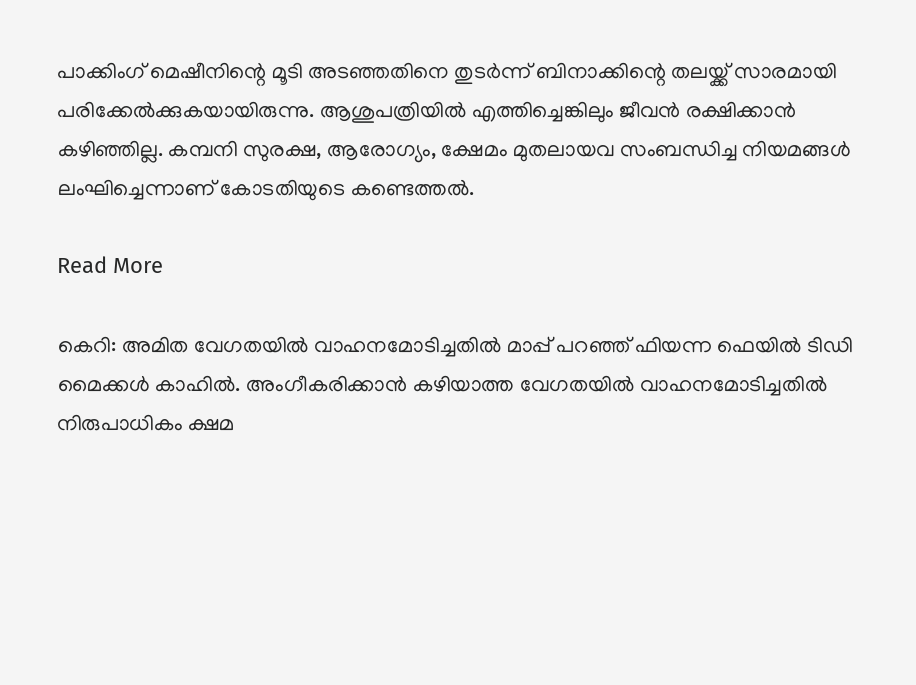പാക്കിംഗ് മെഷീനിന്റെ മൂടി അടഞ്ഞതിനെ തുടർന്ന് ബിനാക്കിന്റെ തലയ്ക്ക് സാരമായി പരിക്കേൽക്കുകയായിരുന്നു. ആശുപത്രിയിൽ എത്തിച്ചെങ്കിലും ജീവൻ രക്ഷിക്കാൻ കഴിഞ്ഞില്ല. കമ്പനി സുരക്ഷ, ആരോഗ്യം, ക്ഷേമം മുതലായവ സംബന്ധിച്ച നിയമങ്ങൾ ലംഘിച്ചെന്നാണ് കോടതിയുടെ കണ്ടെത്തൽ.

Read More

കെറി: അമിത വേഗതയിൽ വാഹനമോടിച്ചതിൽ മാപ്പ് പറഞ്ഞ് ഫിയന്ന ഫെയിൽ ടിഡി മൈക്കൾ കാഹിൽ. അംഗീകരിക്കാൻ കഴിയാത്ത വേഗതയിൽ വാഹനമോടിച്ചതിൽ നിരുപാധികം ക്ഷമ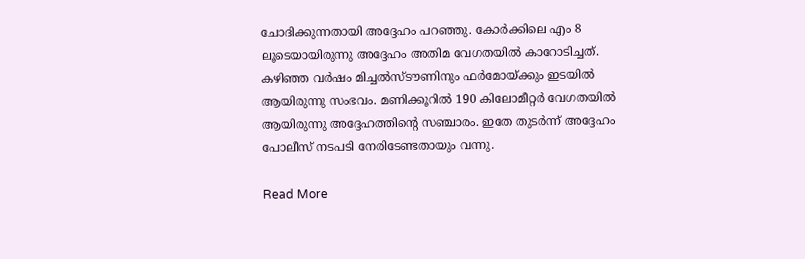ചോദിക്കുന്നതായി അദ്ദേഹം പറഞ്ഞു. കോർക്കിലെ എം 8 ലൂടെയായിരുന്നു അദ്ദേഹം അതിമ വേഗതയിൽ കാറോടിച്ചത്. കഴിഞ്ഞ വർഷം മിച്ചൽസ്ടൗണിനും ഫർമോയ്ക്കും ഇടയിൽ ആയിരുന്നു സംഭവം. മണിക്കൂറിൽ 190 കിലോമീറ്റർ വേഗതയിൽ ആയിരുന്നു അദ്ദേഹത്തിന്റെ സഞ്ചാരം. ഇതേ തുടർന്ന് അദ്ദേഹം പോലീസ് നടപടി നേരിടേണ്ടതായും വന്നു.

Read More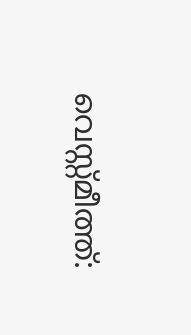വെസ്റ്റ്മീത്ത്: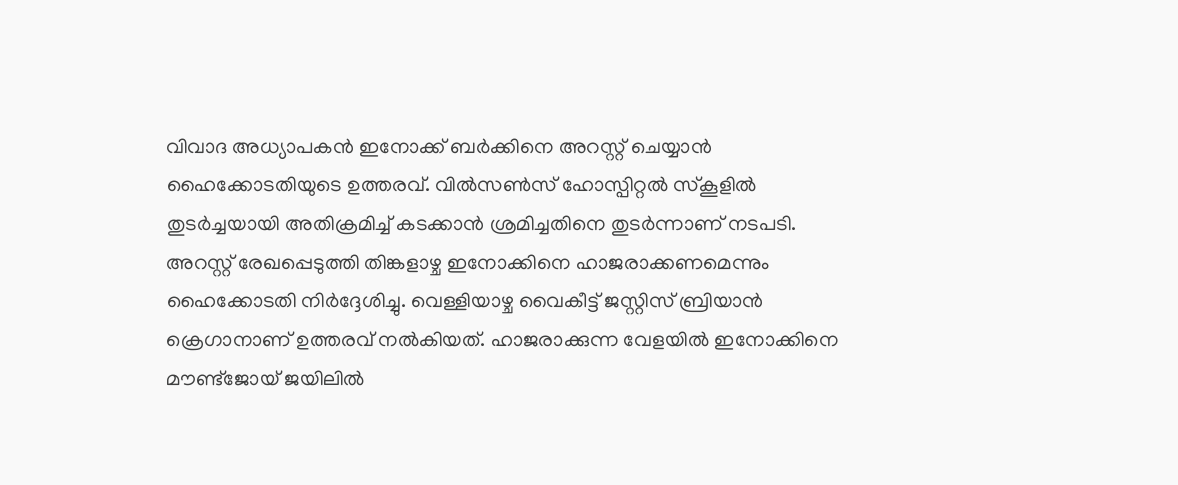വിവാദ അധ്യാപകൻ ഇനോക്ക് ബർക്കിനെ അറസ്റ്റ് ചെയ്യാൻ ഹൈക്കോടതിയുടെ ഉത്തരവ്. വിൽസൺസ് ഹോസ്പിറ്റൽ സ്‌കൂളിൽ തുടർച്ചയായി അതിക്രമിച്ച് കടക്കാൻ ശ്രമിച്ചതിനെ തുടർന്നാണ് നടപടി. അറസ്റ്റ് രേഖപ്പെടുത്തി തിങ്കളാഴ്ച ഇനോക്കിനെ ഹാജരാക്കണമെന്നും ഹൈക്കോടതി നിർദ്ദേശിച്ചു. വെള്ളിയാഴ്ച വൈകീട്ട് ജസ്റ്റിസ് ബ്രിയാൻ ക്രെഗാനാണ് ഉത്തരവ് നൽകിയത്. ഹാജരാക്കുന്ന വേളയിൽ ഇനോക്കിനെ മൗണ്ട്‌ജോയ് ജയിലിൽ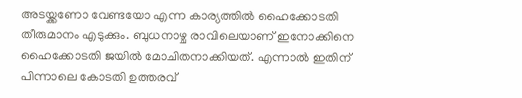അടയ്ക്കണോ വേണ്ടയോ എന്ന കാര്യത്തിൽ ഹൈക്കോടതി തീരുമാനം എടുക്കും. ബുധനാഴ്ച രാവിലെയാണ് ഇനോക്കിനെ ഹൈക്കോടതി ജയിൽ മോചിതനാക്കിയത്. എന്നാൽ ഇതിന് പിന്നാലെ കോടതി ഉത്തരവ്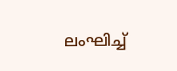ലംഘിച്ച്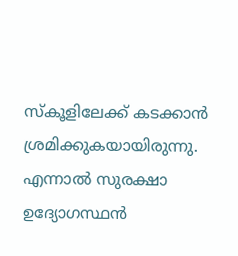സ്‌കൂളിലേക്ക് കടക്കാൻ ശ്രമിക്കുകയായിരുന്നു. എന്നാൽ സുരക്ഷാ ഉദ്യോഗസ്ഥൻ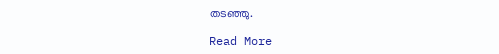തടഞ്ഞു.

Read More